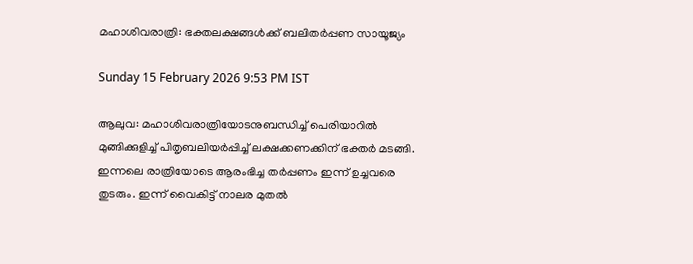മഹാശിവരാത്രി: ഭക്തലക്ഷങ്ങൾക്ക് ബലിതർപ്പണ സായൂജ്യം

Sunday 15 February 2026 9:53 PM IST

ആലുവ: മഹാശിവരാത്രിയോടനുബന്ധിച്ച് പെരിയാറിൽ മുങ്ങിക്കുളിച്ച് പിതൃബലിയർപ്പിച്ച് ലക്ഷക്കണക്കിന് ഭക്ത‌ർ മടങ്ങി. ഇന്നലെ രാത്രിയോടെ ആരംഭിച്ച തർപ്പണം ഇന്ന് ഉച്ചവരെ തുടരും. ഇന്ന് വൈകിട്ട് നാലര മുതൽ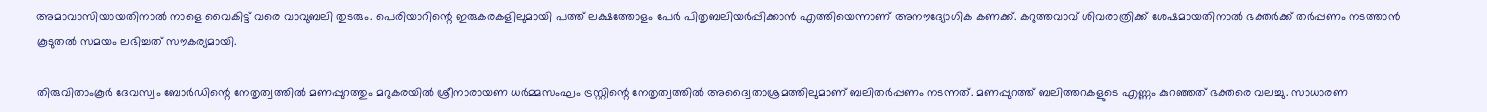അമാവാസിയായതിനാൽ നാളെ വൈകിട്ട് വരെ വാവുബലി തുടരും. പെരിയാറിന്റെ ഇരുകരകളിലുമായി പത്ത് ലക്ഷത്തോളം പേർ പിതൃബലിയർപ്പിക്കാൻ എത്തിയെന്നാണ് അനൗദ്യോഗിക കണക്ക്. കറുത്തവാവ് ശിവരാത്രിക്ക് ശേഷമായതിനാൽ ഭക്തർക്ക് തർപ്പണം നടത്താൻ കൂടുതൽ സമയം ലഭിച്ചത് സൗകര്യമായി.

തിരുവിതാംകൂർ ദേവസ്വം ബോർഡിന്റെ നേതൃത്വത്തിൽ മണപ്പുറത്തും മറുകരയിൽ ശ്രീനാരായണ ധർമ്മസംഘം ട്രസ്റ്റിന്റെ നേതൃത്വത്തിൽ അദ്വൈതാശ്രമത്തിലുമാണ് ബലിതർപ്പണം നടന്നത്. മണപ്പുറത്ത് ബലിത്തറകളുടെ എണ്ണം കുറഞ്ഞത് ഭക്തരെ വലച്ചു. സാധാരണ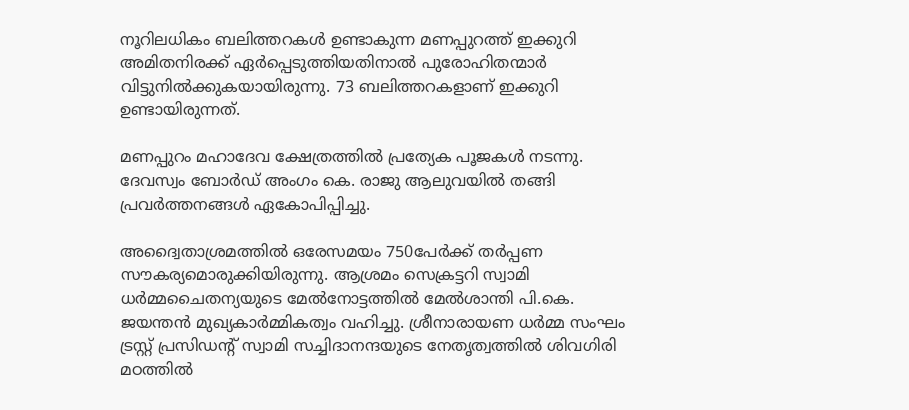നൂറിലധികം ബലിത്തറകൾ ഉണ്ടാകുന്ന മണപ്പുറത്ത് ഇക്കുറി അമിതനിരക്ക് ഏർപ്പെടുത്തിയതിനാൽ പുരോഹിതന്മാർ വിട്ടുനിൽക്കുകയായിരുന്നു. 73 ബലിത്തറകളാണ് ഇക്കുറി ഉണ്ടായിരുന്നത്.

മണപ്പുറം മഹാദേവ ക്ഷേത്രത്തിൽ പ്രത്യേക പൂജകൾ നടന്നു. ദേവസ്വം ബോർഡ് അംഗം കെ. രാജു ആലുവയിൽ തങ്ങി പ്രവർത്തനങ്ങൾ ഏകോപിപ്പിച്ചു.

അദ്വൈതാശ്രമത്തിൽ ഒരേസമയം 750പേർക്ക് തർപ്പണ സൗകര്യമൊരുക്കിയിരുന്നു. ആശ്രമം സെക്രട്ടറി സ്വാമി ധർമ്മചൈതന്യയുടെ മേൽനോട്ടത്തിൽ മേൽശാന്തി പി.കെ. ജയന്തൻ മുഖ്യകാർമ്മികത്വം വഹിച്ചു. ശ്രീനാരായണ ധർമ്മ സംഘം ട്രസ്റ്റ് പ്രസിഡന്റ് സ്വാമി സച്ചിദാനന്ദയുടെ നേതൃത്വത്തിൽ ശിവഗിരി മഠത്തിൽ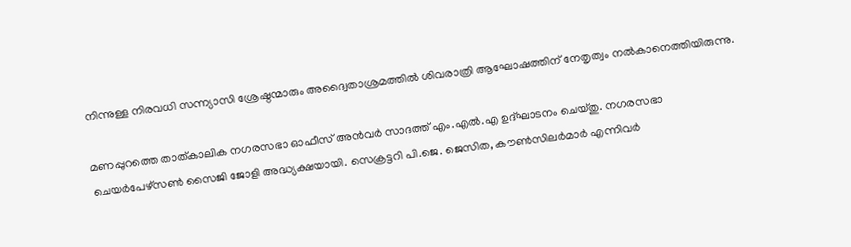നിന്നുള്ള നിരവധി സന്ന്യാസി ശ്രേഷ്ഠന്മാരും അദ്വൈതാശ്രമത്തിൽ ശിവരാത്രി ആഘോഷത്തിന് നേതൃത്വം നൽകാനെത്തിയിരുന്നു.

മണപ്പുറത്തെ താത്കാലിക നഗരസഭാ ഓഫീസ് അൻവർ സാദത്ത് എം.എൽ.എ ഉദ്ഘാടനം ചെയ്തു. നഗരസഭാ ചെയർപേഴ്സൺ സൈജി ജോളി അദ്ധ്യക്ഷയായി. സെക്രട്ടറി പി.ജെ. ജെസിത, കൗൺസിലർമാർ എന്നിവർ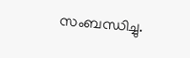സംബന്ധിച്ചു.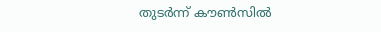തുടർന്ന് കൗൺസിൽ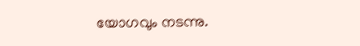യോഗവും നടന്നു.